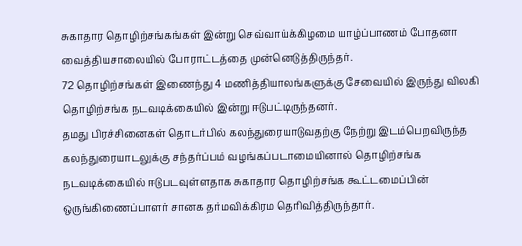சுகாதார தொழிற்சங்கங்கள் இன்று செவ்வாய்க்கிழமை யாழ்ப்பாணம் போதனா வைத்தியசாலையில் போராட்டத்தை முன்னெடுத்திருந்தர்.
72 தொழிற்சங்கள் இணைந்து 4 மணித்தியாலங்களுக்கு சேவையில் இருந்து விலகி தொழிற்சங்க நடவடிக்கையில் இன்று ஈடுபட்டிருந்தனர்.
தமது பிரச்சினைகள் தொடர்பில் கலந்துரையாடுவதற்கு நேற்று இடம்பெறவிருந்த கலந்துரையாடலுக்கு சந்தர்ப்பம் வழங்கப்படாமையினால் தொழிற்சங்க நடவடிக்கையில் ஈடுபடவுள்ளதாக சுகாதார தொழிற்சங்க கூட்டமைப்பின் ஒருங்கிணைப்பாளர் சானக தர்மவிக்கிரம தெரிவித்திருந்தார்.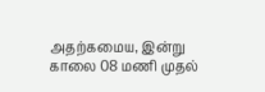அதற்கமைய, இன்று காலை 08 மணி முதல்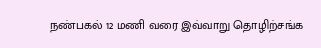நண்பகல் 12 மணி வரை இவ்வாறு தொழிற்சங்க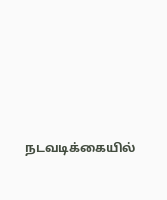நடவடிக்கையில்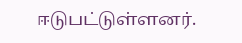ஈடுபட்டுள்ளனர்.